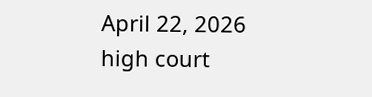April 22, 2026
high court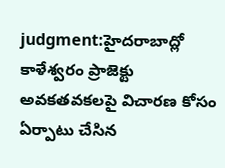judgment:హైదరాబాద్లో కాళేశ్వరం ప్రాజెక్టు అవకతవకలపై విచారణ కోసం ఏర్పాటు చేసిన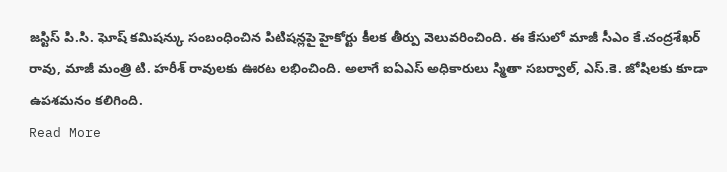జస్టిస్ పి.సి. ఘోష్ కమిషన్కు సంబంధించిన పిటిషన్లపై హైకోర్టు కీలక తీర్పు వెలువరించింది. ఈ కేసులో మాజీ సీఎం కే.చంద్రశేఖర్ రావు, మాజీ మంత్రి టి. హరీశ్ రావులకు ఊరట లభించింది. అలాగే ఐఏఎస్ అధికారులు స్మితా సబర్వాల్, ఎస్.కె. జోషిలకు కూడా ఉపశమనం కలిగింది.
Read More